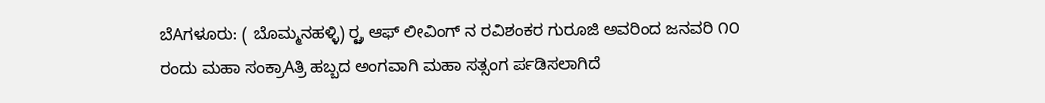ಬೆAಗಳೂರು: ( ಬೊಮ್ಮನಹಳ್ಳಿ) ರ್ರ್ಟ ಆಫ್ ಲೀವಿಂಗ್ ನ ರವಿಶಂಕರ ಗುರೂಜಿ ಅವರಿಂದ ಜನವರಿ ೧೦ ರಂದು ಮಹಾ ಸಂಕ್ರಾAತ್ರಿ ಹಬ್ಬದ ಅಂಗವಾಗಿ ಮಹಾ ಸತ್ಸಂಗ ರ್ಪಡಿಸಲಾಗಿದೆ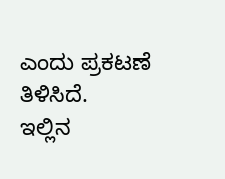ಎಂದು ಪ್ರಕಟಣೆ ತಿಳಿಸಿದೆ.
ಇಲ್ಲಿನ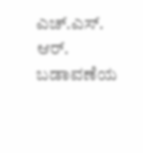ಎಚ್.ಎಸ್. ಆರ್. ಬಡಾವಣೆಯ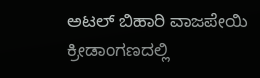ಅಟಲ್ ಬಿಹಾರಿ ವಾಜಪೇಯಿ ಕ್ರೀಡಾಂಗಣದಲ್ಲಿ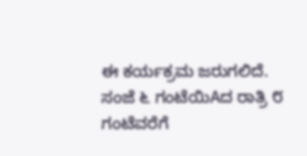ಈ ಕರ್ಯಕ್ರಮ ಜರುಗಲಿದೆ. ಸಂಜೆ ೬ ಗಂಟೆಯಿAದ ರಾತ್ರಿ ೮ ಗಂಟೆವರೆಗೆ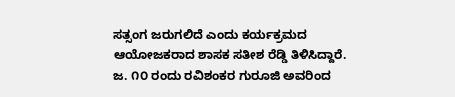ಸತ್ಸಂಗ ಜರುಗಲಿದೆ ಎಂದು ಕರ್ಯಕ್ರಮದ ಆಯೋಜಕರಾದ ಶಾಸಕ ಸತೀಶ ರೆಡ್ಡಿ ತಿಳಿಸಿದ್ದಾರೆ.
ಜ. ೧೦ ರಂದು ರವಿಶಂಕರ ಗುರೂಜಿ ಅವರಿಂದ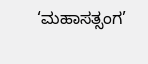‘ಮಹಾಸತ್ಸಂಗ’